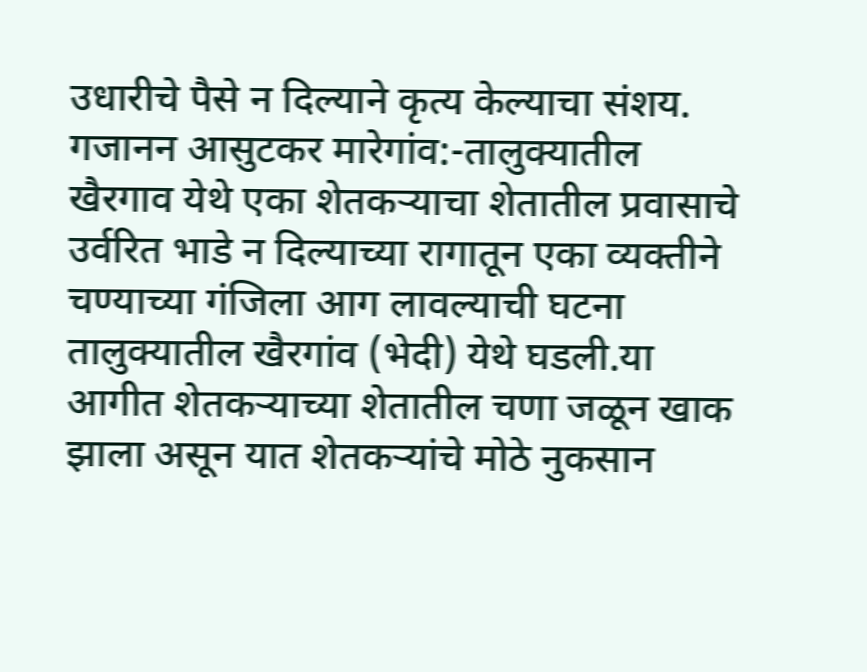उधारीचे पैसे न दिल्याने कृत्य केल्याचा संशय.
गजानन आसुटकर मारेगांव:-तालुक्यातील खैरगाव येथे एका शेतकऱ्याचा शेतातील प्रवासाचे उर्वरित भाडे न दिल्याच्या रागातून एका व्यक्तीने चण्याच्या गंजिला आग लावल्याची घटना तालुक्यातील खैरगांव (भेदी) येथे घडली.या आगीत शेतकऱ्याच्या शेतातील चणा जळून खाक झाला असून यात शेतकऱ्यांचे मोठे नुकसान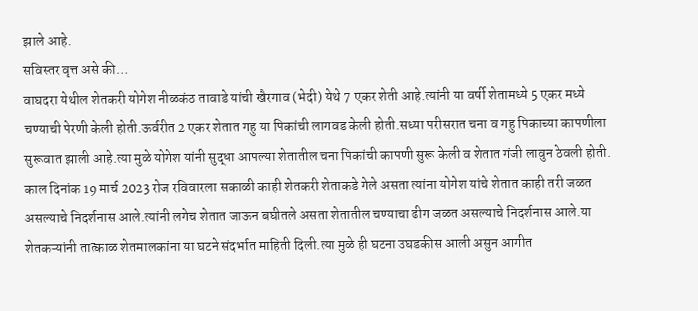झाले आहे.
सविस्तर वृत्त असे की…
वाघदरा येथील शेतकरी योगेश नीळकंठ तावाडे यांची खैरगाव (भेदी) येथे 7 एकर शेती आहे.त्यांनी या वर्षी शेतामध्ये 5 एकर मध्ये चण्याची पेरणी केली होती.ऊर्वरीत 2 एकर शेतात गहु या पिकांची लागवड केली होती.सध्या परीसरात चना व गहु पिकाच्या कापणीला सुरूवात झाली आहे.त्या मुळे योगेश यांनी सुद्धा आपल्या शेतातील चना पिकांची कापणी सुरू केली व शेतात गंजी लावुन ठेवली होती.
काल दिनांक 19 मार्च 2023 रोज रविवारला सकाळी काही शेतकरी शेताकडे गेले असता त्यांना योगेश यांचे शेतात काही तरी जळत असल्याचे निदर्शनास आले.त्यांनी लगेच शेतात जाऊन बघीतले असता शेतातील चण्याचा ढीग जळत असल्याचे निदर्शनास आले.या शेतकऱ्यांनी तात्काळ शेतमालकांना या घटने संदर्भात माहिती दिली.त्या मुळे ही घटना उघडकीस आली असुन आगीत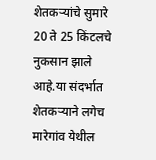शेतकऱ्यांचे सुमारे 20 ते 25 किंटलचे नुकसान झाले आहे.या संदर्भात शेतकऱ्याने लगेच मारेगांव येथील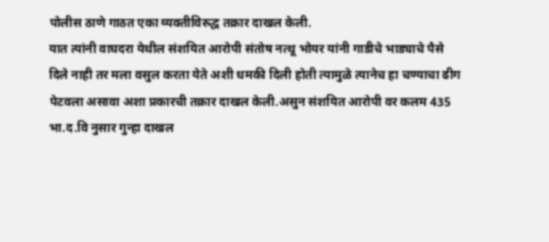पोलीस ठाणे गाठत एका व्यक्तीविरुद्ध तक्रार दाखल केली.
यात त्यांनी वाघदरा येथील संशयित आरोपी संतोष नत्थू भोयर यांनी गाडीचे भाड्याचे पैसे दिले नाही तर मला वसुल करता येते अशी धमकी दिली होती त्यामुळे त्यानेच हा चण्याचा ढीग पेटवला असावा अशा प्रकारची तक्रार दाखल केली.असुन संशयित आरोपी वर कलम 435 भा.द.वि नुसार गुन्हा दाखल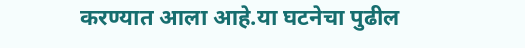करण्यात आला आहे.या घटनेचा पुढील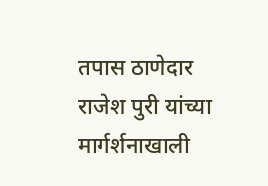तपास ठाणेदार राजेश पुरी यांच्या मार्गर्शनाखाली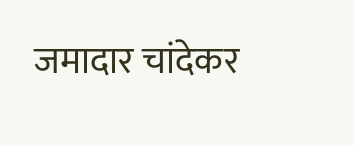जमादार चांदेकर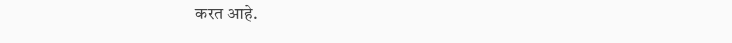करत आहे.